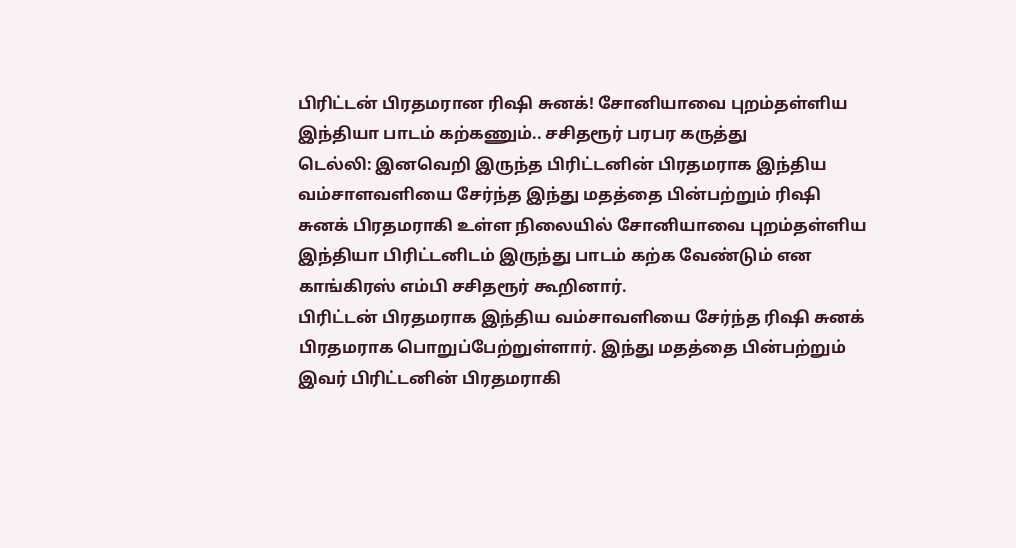பிரிட்டன் பிரதமரான ரிஷி சுனக்! சோனியாவை புறம்தள்ளிய இந்தியா பாடம் கற்கணும்.. சசிதரூர் பரபர கருத்து
டெல்லி: இனவெறி இருந்த பிரிட்டனின் பிரதமராக இந்திய வம்சாளவளியை சேர்ந்த இந்து மதத்தை பின்பற்றும் ரிஷி சுனக் பிரதமராகி உள்ள நிலையில் சோனியாவை புறம்தள்ளிய இந்தியா பிரிட்டனிடம் இருந்து பாடம் கற்க வேண்டும் என காங்கிரஸ் எம்பி சசிதரூர் கூறினார்.
பிரிட்டன் பிரதமராக இந்திய வம்சாவளியை சேர்ந்த ரிஷி சுனக் பிரதமராக பொறுப்பேற்றுள்ளார். இந்து மதத்தை பின்பற்றும் இவர் பிரிட்டனின் பிரதமராகி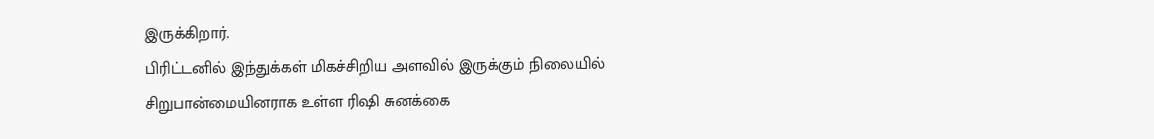இருக்கிறார்.
பிரிட்டனில் இந்துக்கள் மிகச்சிறிய அளவில் இருக்கும் நிலையில் சிறுபான்மையினராக உள்ள ரிஷி சுனக்கை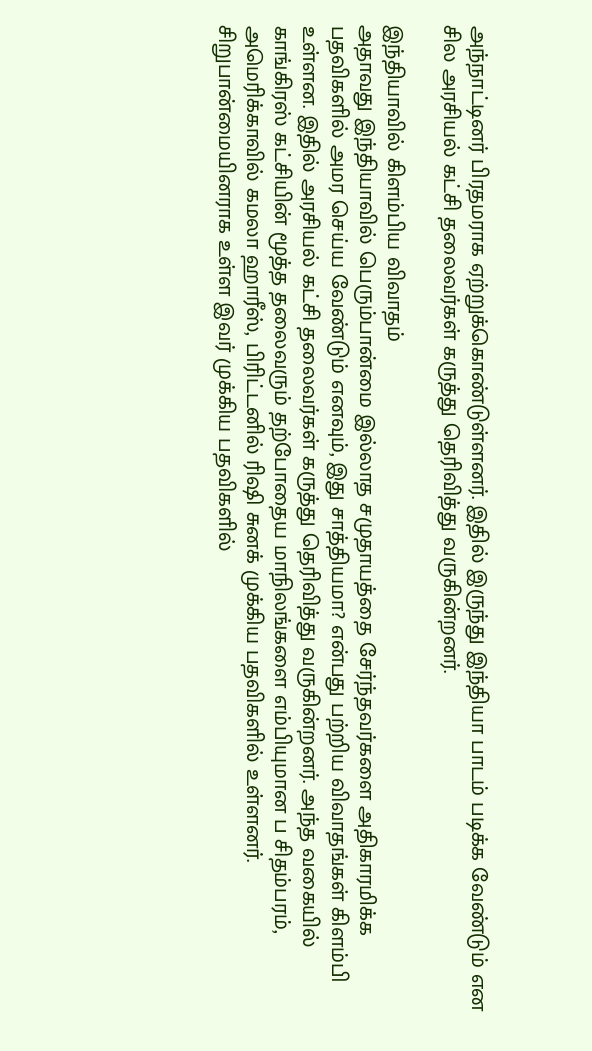அந்நாட்டினர் பிரதமராக ஏற்றுக்கொண்டுள்ளனர். இதில் இருந்து இந்தியா பாடம் படிக்க வேண்டும் என சில அரசியல் கட்சி தலைவர்கள் கருத்து தெரிவித்து வருகின்றனர்.

இந்தியாவில் கிளம்பிய விவாதம்
அதாவது இந்தியாவில் பெரும்பான்மை இல்லாத சமுதாயத்தை சேர்ந்தவர்களை அதிகாரமிக்க பதவிகளில் அமர செய்ய வேண்டும் எனவும், இது சாத்தியமா? என்பது பற்றிய விவாதங்கள் கிளம்பி உள்ளன. இதில் அரசியல் கட்சி தலைவர்கள் கருத்து தெரிவித்து வருகின்றனர். அந்த வகையில் காங்கிரஸ் கட்சியின் மூத்த தலைவரும் தற்போதைய மாநிலங்களை எம்பியுமான ப சிதம்பரம், அமெரிக்காவில் கமலா ஹாரீஸ், பிரிட்டனில் ரிஷி சுனக் முக்கிய பதவிகளில் உள்ளனர். சிறுபான்மையினராக உள்ள இவர் முக்கிய பதவிகளில்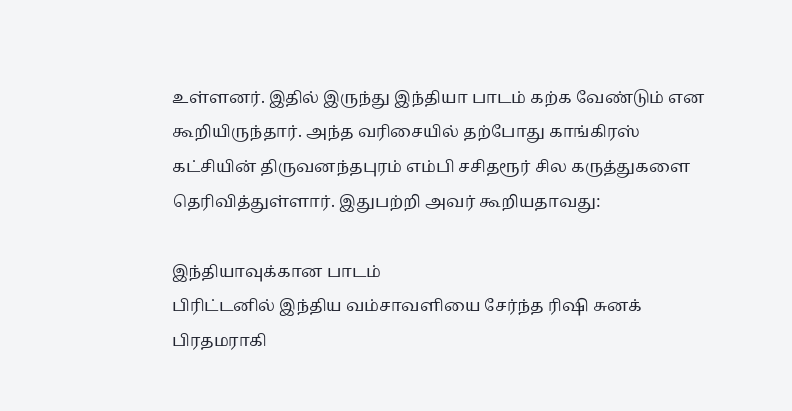உள்ளனர். இதில் இருந்து இந்தியா பாடம் கற்க வேண்டும் என கூறியிருந்தார். அந்த வரிசையில் தற்போது காங்கிரஸ் கட்சியின் திருவனந்தபுரம் எம்பி சசிதரூர் சில கருத்துகளை தெரிவித்துள்ளார். இதுபற்றி அவர் கூறியதாவது:

இந்தியாவுக்கான பாடம்
பிரிட்டனில் இந்திய வம்சாவளியை சேர்ந்த ரிஷி சுனக் பிரதமராகி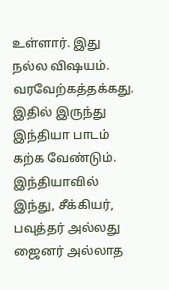உள்ளார். இது நல்ல விஷயம். வரவேற்கத்தக்கது. இதில் இருந்து இந்தியா பாடம் கற்க வேண்டும். இந்தியாவில் இந்து, சீக்கியர், பவுத்தர் அல்லது ஜைனர் அல்லாத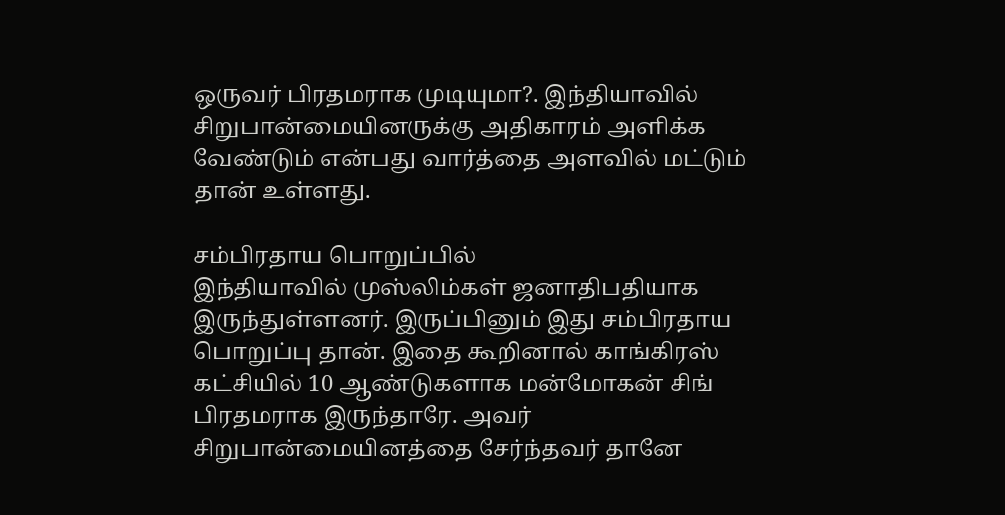ஒருவர் பிரதமராக முடியுமா?. இந்தியாவில் சிறுபான்மையினருக்கு அதிகாரம் அளிக்க வேண்டும் என்பது வார்த்தை அளவில் மட்டும் தான் உள்ளது.

சம்பிரதாய பொறுப்பில்
இந்தியாவில் முஸ்லிம்கள் ஜனாதிபதியாக இருந்துள்ளனர். இருப்பினும் இது சம்பிரதாய பொறுப்பு தான். இதை கூறினால் காங்கிரஸ் கட்சியில் 10 ஆண்டுகளாக மன்மோகன் சிங் பிரதமராக இருந்தாரே. அவர் சிறுபான்மையினத்தை சேர்ந்தவர் தானே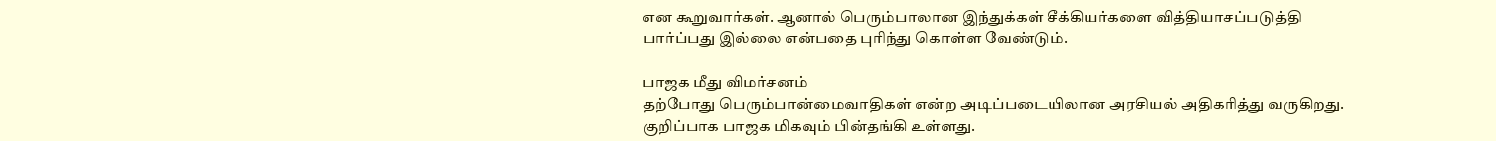என கூறுவார்கள். ஆனால் பெரும்பாலான இந்துக்கள் சீக்கியர்களை வித்தியாசப்படுத்தி பார்ப்பது இல்லை என்பதை புரிந்து கொள்ள வேண்டும்.

பாஜக மீது விமர்சனம்
தற்போது பெரும்பான்மைவாதிகள் என்ற அடிப்படையிலான அரசியல் அதிகரித்து வருகிறது. குறிப்பாக பாஜக மிகவும் பின்தங்கி உள்ளது.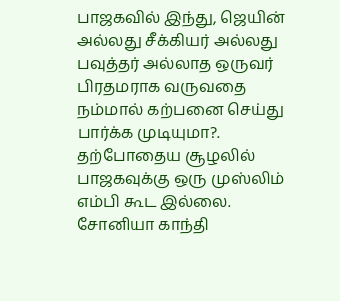பாஜகவில் இந்து, ஜெயின் அல்லது சீக்கியர் அல்லது பவுத்தர் அல்லாத ஒருவர் பிரதமராக வருவதை நம்மால் கற்பனை செய்து பார்க்க முடியுமா?. தற்போதைய சூழலில் பாஜகவுக்கு ஒரு முஸ்லிம் எம்பி கூட இல்லை. சோனியா காந்தி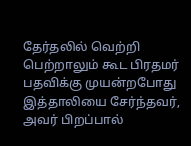தேர்தலில் வெற்றி பெற்றாலும் கூட பிரதமர் பதவிக்கு முயன்றபோது இத்தாலியை சேர்ந்தவர், அவர் பிறப்பால்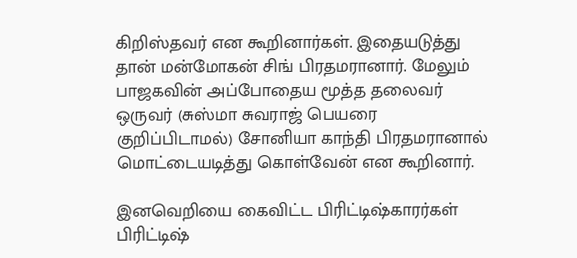கிறிஸ்தவர் என கூறினார்கள். இதையடுத்து தான் மன்மோகன் சிங் பிரதமரானார். மேலும் பாஜகவின் அப்போதைய மூத்த தலைவர் ஒருவர் (சுஸ்மா சுவராஜ் பெயரை குறிப்பிடாமல்) சோனியா காந்தி பிரதமரானால் மொட்டையடித்து கொள்வேன் என கூறினார்.

இனவெறியை கைவிட்ட பிரிட்டிஷ்காரர்கள்
பிரிட்டிஷ்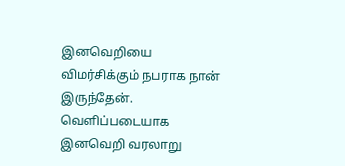இனவெறியை விமர்சிக்கும் நபராக நான் இருந்தேன். வெளிப்படையாக இனவெறி வரலாறு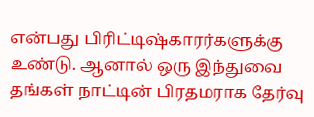என்பது பிரிட்டிஷ்காரர்களுக்கு உண்டு. ஆனால் ஒரு இந்துவை தங்கள் நாட்டின் பிரதமராக தேர்வு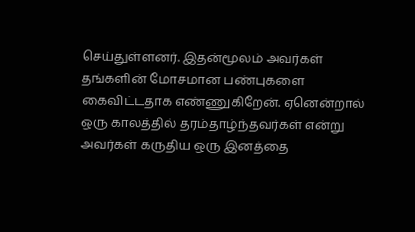செய்துள்ளனர். இதன்மூலம் அவர்கள் தங்களின் மோசமான பண்புகளை கைவிட்டதாக எண்ணுகிறேன். ஏனென்றால் ஒரு காலத்தில் தரம்தாழ்ந்தவர்கள் என்று அவர்கள் கருதிய ஒரு இனத்தை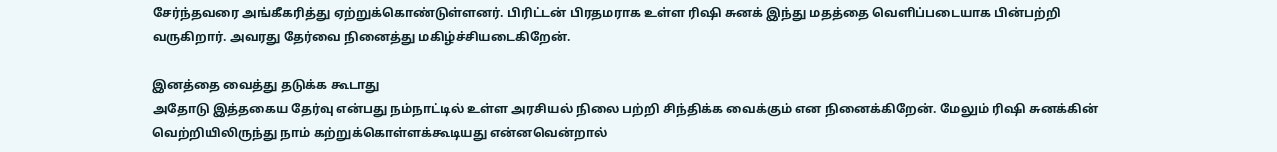சேர்ந்தவரை அங்கீகரித்து ஏற்றுக்கொண்டுள்ளனர். பிரிட்டன் பிரதமராக உள்ள ரிஷி சுனக் இந்து மதத்தை வெளிப்படையாக பின்பற்றி வருகிறார். அவரது தேர்வை நினைத்து மகிழ்ச்சியடைகிறேன்.

இனத்தை வைத்து தடுக்க கூடாது
அதோடு இத்தகைய தேர்வு என்பது நம்நாட்டில் உள்ள அரசியல் நிலை பற்றி சிந்திக்க வைக்கும் என நினைக்கிறேன். மேலும் ரிஷி சுனக்கின் வெற்றியிலிருந்து நாம் கற்றுக்கொள்ளக்கூடியது என்னவென்றால்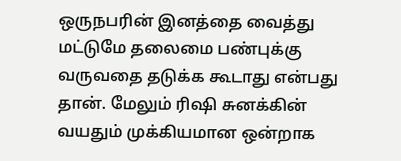ஒருநபரின் இனத்தை வைத்து மட்டுமே தலைமை பண்புக்கு வருவதை தடுக்க கூடாது என்பது தான். மேலும் ரிஷி சுனக்கின் வயதும் முக்கியமான ஒன்றாக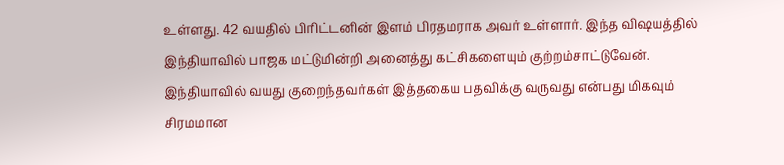உள்ளது. 42 வயதில் பிரிட்டனின் இளம் பிரதமராக அவர் உள்ளார். இந்த விஷயத்தில் இந்தியாவில் பாஜக மட்டுமின்றி அனைத்து கட்சிகளையும் குற்றம்சாட்டுவேன். இந்தியாவில் வயது குறைந்தவர்கள் இத்தகைய பதவிக்கு வருவது என்பது மிகவும் சிரமமான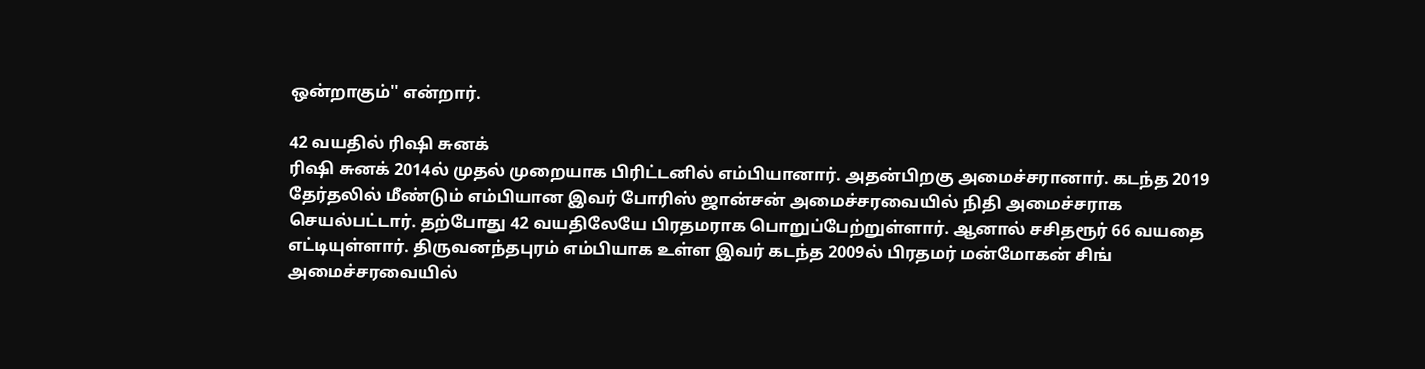ஒன்றாகும்'' என்றார்.

42 வயதில் ரிஷி சுனக்
ரிஷி சுனக் 2014ல் முதல் முறையாக பிரிட்டனில் எம்பியானார். அதன்பிறகு அமைச்சரானார். கடந்த 2019 தேர்தலில் மீண்டும் எம்பியான இவர் போரிஸ் ஜான்சன் அமைச்சரவையில் நிதி அமைச்சராக செயல்பட்டார். தற்போது 42 வயதிலேயே பிரதமராக பொறுப்பேற்றுள்ளார். ஆனால் சசிதரூர் 66 வயதை எட்டியுள்ளார். திருவனந்தபுரம் எம்பியாக உள்ள இவர் கடந்த 2009ல் பிரதமர் மன்மோகன் சிங் அமைச்சரவையில்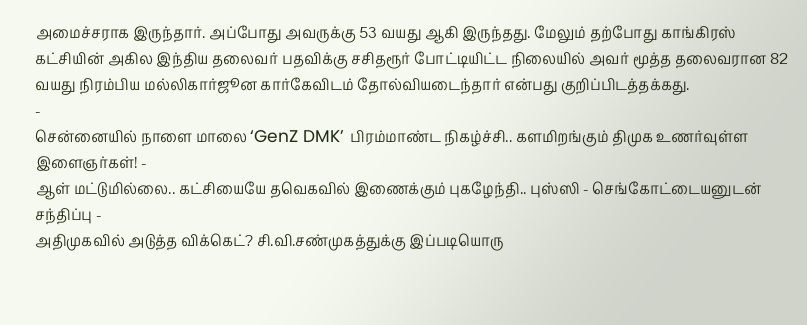அமைச்சராக இருந்தார். அப்போது அவருக்கு 53 வயது ஆகி இருந்தது. மேலும் தற்போது காங்கிரஸ் கட்சியின் அகில இந்திய தலைவர் பதவிக்கு சசிதரூர் போட்டியிட்ட நிலையில் அவர் மூத்த தலைவரான 82 வயது நிரம்பிய மல்லிகார்ஜூன கார்கேவிடம் தோல்வியடைந்தார் என்பது குறிப்பிடத்தக்கது.
-
சென்னையில் நாளை மாலை ‘GenZ DMK’ பிரம்மாண்ட நிகழ்ச்சி.. களமிறங்கும் திமுக உணர்வுள்ள இளைஞர்கள்! -
ஆள் மட்டுமில்லை.. கட்சியையே தவெகவில் இணைக்கும் புகழேந்தி.. புஸ்ஸி - செங்கோட்டையனுடன் சந்திப்பு -
அதிமுகவில் அடுத்த விக்கெட்? சி.வி.சண்முகத்துக்கு இப்படியொரு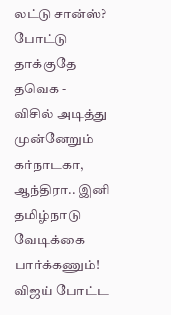லட்டு சான்ஸ்? போட்டு தாக்குதே தவெக -
விசில் அடித்து முன்னேறும் கர்நாடகா, ஆந்திரா.. இனி தமிழ்நாடு வேடிக்கை பார்க்கணும்! விஜய் போட்ட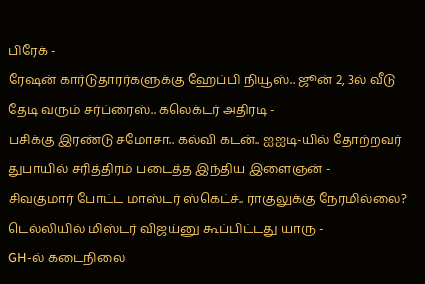பிரேக் -
ரேஷன் கார்டுதாரர்களுக்கு ஹேப்பி நியூஸ்.. ஜூன் 2, 3ல் வீடு தேடி வரும் சர்ப்ரைஸ்.. கலெக்டர் அதிரடி -
பசிக்கு இரண்டு சமோசா.. கல்வி கடன்.. ஐஐடி-யில் தோற்றவர் துபாயில் சரித்திரம் படைத்த இந்திய இளைஞன் -
சிவகுமார் போட்ட மாஸ்டர் ஸ்கெட்ச்.. ராகுலுக்கு நேரமில்லை? டெல்லியில் மிஸ்டர் விஜய்னு கூப்பிட்டது யாரு -
GH-ல் கடைநிலை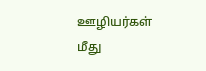ஊழியர்கள் மீது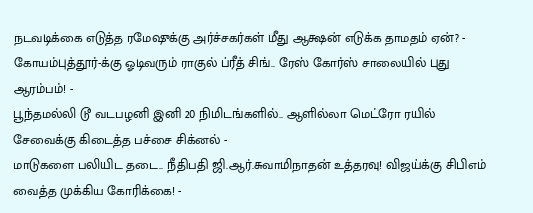நடவடிக்கை எடுத்த ரமேஷுக்கு அர்ச்சகர்கள் மீது ஆக்ஷன் எடுக்க தாமதம் ஏன்? -
கோயம்புத்தூர்-க்கு ஓடிவரும் ராகுல் ப்ரீத் சிங்.. ரேஸ் கோர்ஸ் சாலையில் புது ஆரம்பம்! -
பூந்தமல்லி டூ வடபழனி இனி 20 நிமிடங்களில்.. ஆளில்லா மெட்ரோ ரயில் சேவைக்கு கிடைத்த பச்சை சிக்னல் -
மாடுகளை பலியிட தடை.. நீதிபதி ஜி.ஆர்.சுவாமிநாதன் உத்தரவு! விஜய்க்கு சிபிஎம் வைத்த முக்கிய கோரிக்கை! -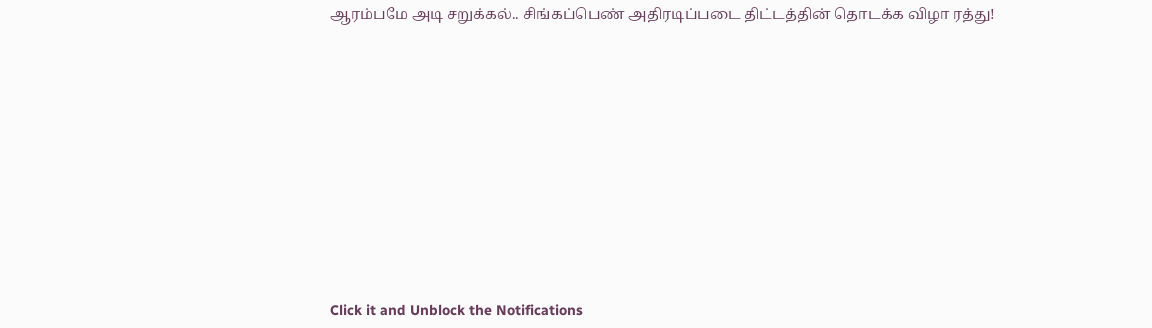ஆரம்பமே அடி சறுக்கல்.. சிங்கப்பெண் அதிரடிப்படை திட்டத்தின் தொடக்க விழா ரத்து!












Click it and Unblock the Notifications